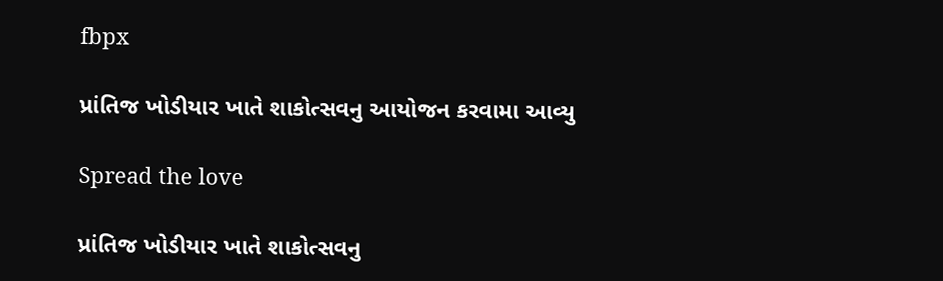fbpx

પ્રાંતિજ ખોડીયાર ખાતે શાકોત્સવનુ આયોજન કરવામા આવ્યુ

Spread the love

પ્રાંતિજ ખોડીયાર ખાતે શાકોત્સવનુ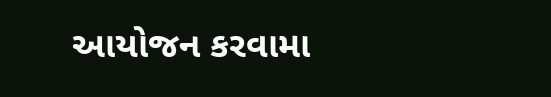આયોજન કરવામા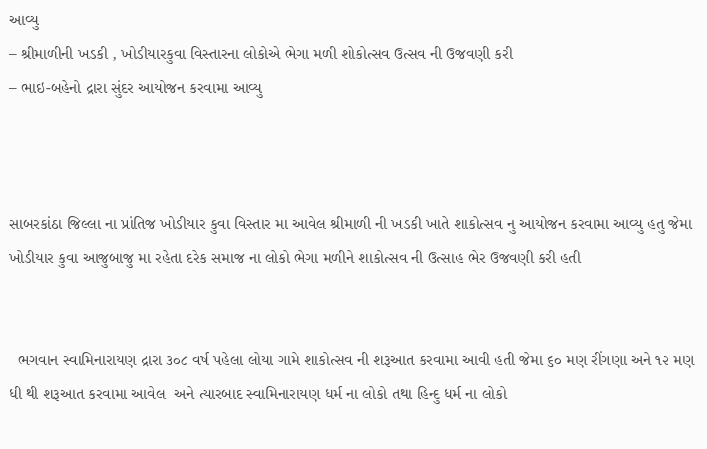આવ્યુ
– શ્રીમાળીની ખડકી , ખોડીયારકુવા વિસ્તારના લોકોએ ભેગા મળી શોકોત્સવ ઉત્સવ ની ઉજવણી કરી
– ભાઇ-બહેનો દ્રારા સુંદર આયોજન કરવામા આવ્યુ



સાબરકાંઠા જિલ્લા ના પ્રાંતિજ ખોડીયાર કુવા વિસ્તાર મા આવેલ શ્રીમાળી ની ખડકી ખાતે શાકોત્સવ નુ આયોજન કરવામા આવ્યુ હતુ જેમા ખોડીયાર કુવા આજુબાજુ મા રહેતા દરેક સમાજ ના લોકો ભેગા મળીને શાકોત્સવ ની ઉત્સાહ ભેર ઉજવણી કરી હતી


  ભગવાન સ્વામિનારાયણ દ્રારા ૩૦૮ વર્ષ પહેલા લોયા ગામે શાકોત્સવ ની શરૂઆત કરવામા આવી હતી જેમા ૬૦ મણ રીંગણા અને ૧૨ મણ ધી થી શરૂઆત કરવામા આવેલ  અને ત્યારબાદ સ્વામિનારાયણ ધર્મ ના લોકો તથા હિન્દુ ધર્મ ના લોકો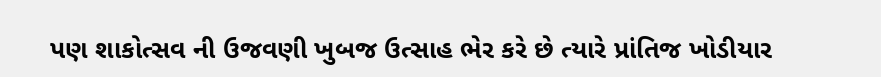પણ શાકોત્સવ ની ઉજવણી ખુબજ ઉત્સાહ ભેર કરે છે ત્યારે પ્રાંતિજ ખોડીયાર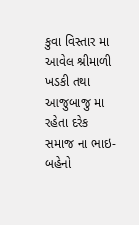કુવા વિસ્તાર મા આવેલ શ્રીમાળી ખડકી તથા આજુબાજુ મા રહેતા દરેક સમાજ ના ભાઇ-બહેનો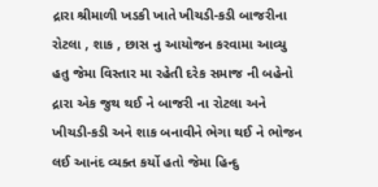દ્રારા શ્રીમાળી ખડકી ખાતે ખીચડી-કડી બાજરીના રોટલા , શાક , છાસ નુ આયોજન કરવામા આવ્યુ હતુ જેમા વિસ્તાર મા રહેતી દરેક સમાજ ની બહેનો દ્રારા એક જુથ થઈ ને બાજરી ના રોટલા અને ખીચડી-કડી અને શાક બનાવીને ભેગા થઈ ને ભોજન લઈ આનંદ વ્યક્ત કર્યો હતો જેમા હિન્દુ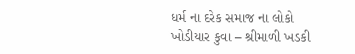ધર્મ ના દરેક સમાજ ના લોકો ખોડીયાર કુવા – શ્રીમાળી ખડકી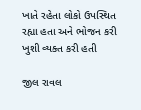ખાતે રહેતા લોકો ઉપસ્થિત રહ્યા હતા અને ભોજન કરી ખુશી વ્યક્ત કરી હતી

જીલ રાવલ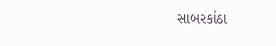સાબરકાંઠા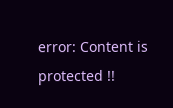error: Content is protected !!